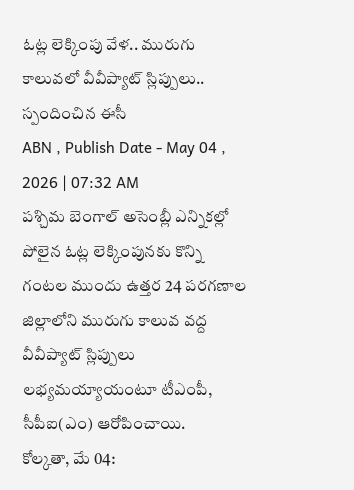ఓట్ల లెక్కింపు వేళ.. మురుగు కాలువలో వీవీప్యాట్ స్లిప్పులు.. స్పందించిన ఈసీ
ABN , Publish Date - May 04 , 2026 | 07:32 AM
పశ్చిమ బెంగాల్ అసెంబ్లీ ఎన్నికల్లో పోలైన ఓట్ల లెక్కింపునకు కొన్ని గంటల ముందు ఉత్తర 24 పరగణాల జిల్లాలోని మురుగు కాలువ వద్ద వీవీప్యాట్ స్లిప్పులు లభ్యమయ్యాయంటూ టీఎంపీ, సీపీఐ(ఎం) ఆరోపించాయి.
కోల్కతా, మే 04: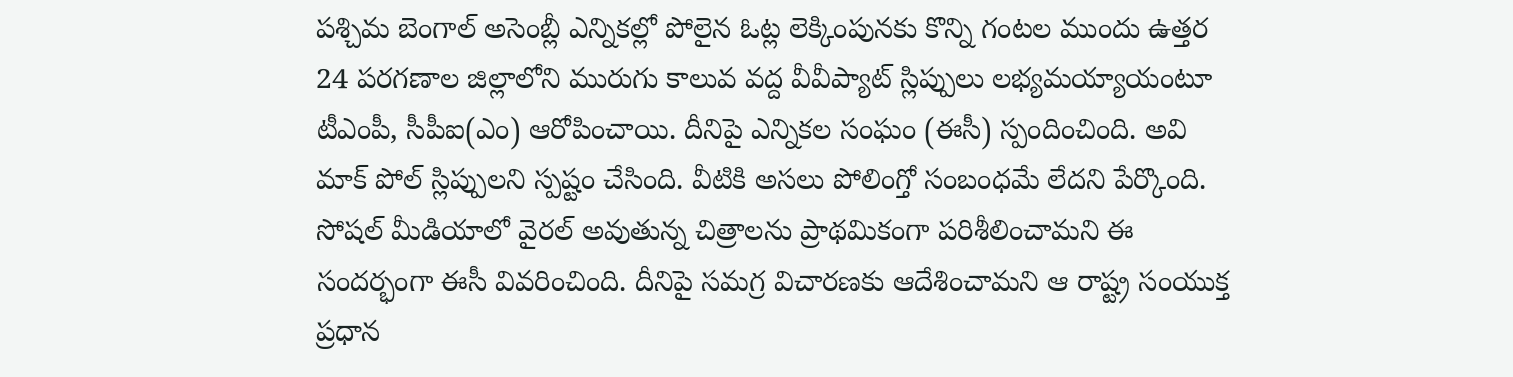పశ్చిమ బెంగాల్ అసెంబ్లీ ఎన్నికల్లో పోలైన ఓట్ల లెక్కింపునకు కొన్ని గంటల ముందు ఉత్తర 24 పరగణాల జిల్లాలోని మురుగు కాలువ వద్ద వీవీప్యాట్ స్లిప్పులు లభ్యమయ్యాయంటూ టీఎంపీ, సీపీఐ(ఎం) ఆరోపించాయి. దీనిపై ఎన్నికల సంఘం (ఈసీ) స్పందించింది. అవి మాక్ పోల్ స్లిప్పులని స్పష్టం చేసింది. వీటికి అసలు పోలింగ్తో సంబంధమే లేదని పేర్కొంది.
సోషల్ మీడియాలో వైరల్ అవుతున్న చిత్రాలను ప్రాథమికంగా పరిశీలించామని ఈ సందర్భంగా ఈసీ వివరించింది. దీనిపై సమగ్ర విచారణకు ఆదేశించామని ఆ రాష్ట్ర సంయుక్త ప్రధాన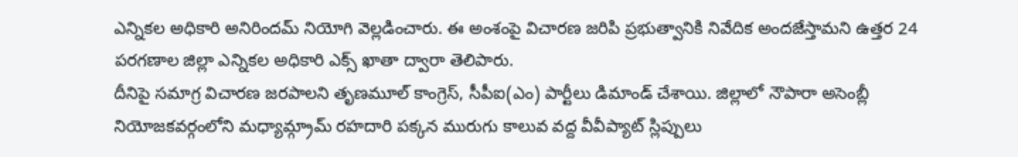ఎన్నికల అధికారి అనిరిందమ్ నియోగి వెల్లడించారు. ఈ అంశంపై విచారణ జరిపి ప్రభుత్వానికి నివేదిక అందజేస్తామని ఉత్తర 24 పరగణాల జిల్లా ఎన్నికల అధికారి ఎక్స్ ఖాతా ద్వారా తెలిపారు.
దీనిపై సమాగ్ర విచారణ జరపాలని తృణమూల్ కాంగ్రెస్, సీపీఐ(ఎం) పార్టీలు డిమాండ్ చేశాయి. జిల్లాలో నౌపారా అసెంబ్లీ నియోజకవర్గంలోని మధ్యామ్గ్రామ్ రహదారి పక్కన మురుగు కాలువ వద్ద వీవీప్యాట్ స్లిప్పులు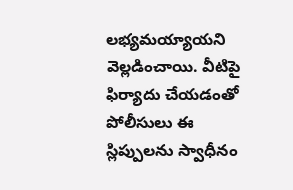లభ్యమయ్యాయని వెల్లడించాయి. వీటిపై ఫిర్యాదు చేయడంతో పోలీసులు ఈ స్లిప్పులను స్వాధీనం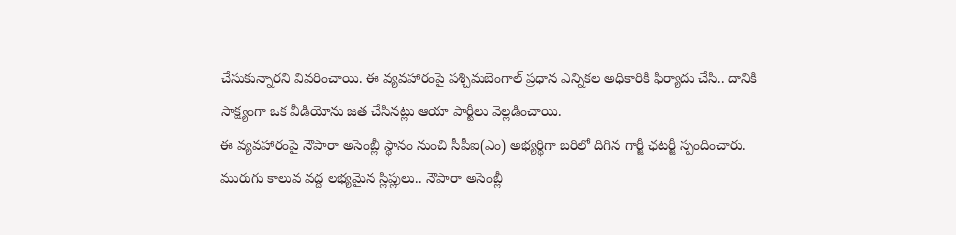చేసుకున్నారని వివరించాయి. ఈ వ్యవహారంపై పశ్చిమబెంగాల్ ప్రధాన ఎన్నికల అధికారికి ఫిర్యాదు చేసి.. దానికి సాక్ష్యంగా ఒక వీడియోను జత చేసినట్లు ఆయా పార్టీలు వెల్లడించాయి.
ఈ వ్యవహారంపై నౌపారా అసెంబ్లీ స్థానం నుంచి సీపీఐ(ఎం) అభ్యర్థిగా బరిలో దిగిన గార్జీ ఛటర్జీ స్పందించారు. మురుగు కాలువ వద్ద లభ్యమైన స్లిప్లులు.. నౌపారా అసెంబ్లీ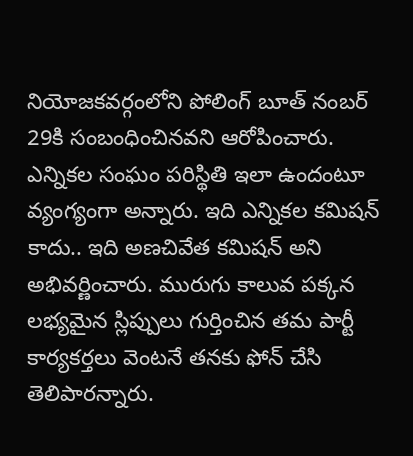నియోజకవర్గంలోని పోలింగ్ బూత్ నంబర్ 29కి సంబంధించినవని ఆరోపించారు. ఎన్నికల సంఘం పరిస్థితి ఇలా ఉందంటూ వ్యంగ్యంగా అన్నారు. ఇది ఎన్నికల కమిషన్ కాదు.. ఇది అణచివేత కమిషన్ అని అభివర్ణించారు. మురుగు కాలువ పక్కన లభ్యమైన స్లిప్పులు గుర్తించిన తమ పార్టీ కార్యకర్తలు వెంటనే తనకు ఫోన్ చేసి తెలిపారన్నారు.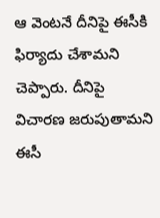ఆ వెంటనే దీనిపై ఈసీకి ఫిర్యాదు చేశామని చెప్పారు. దీనిపై విచారణ జరుపుతామని ఈసీ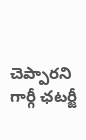చెప్పారని గార్గీ ఛటర్జీ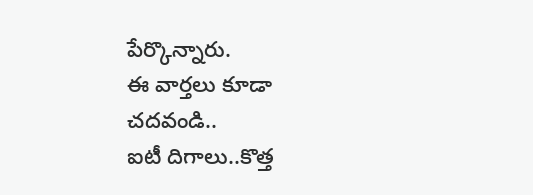పేర్కొన్నారు.
ఈ వార్తలు కూడా చదవండి..
ఐటీ దిగాలు..కొత్త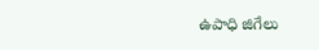ఉపాధి జిగేలు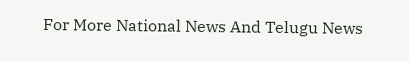For More National News And Telugu News